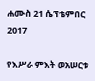ሐሙስ 21 ሴፕቴምበር 2017

የእሥራ ምእት ወአሠርቱ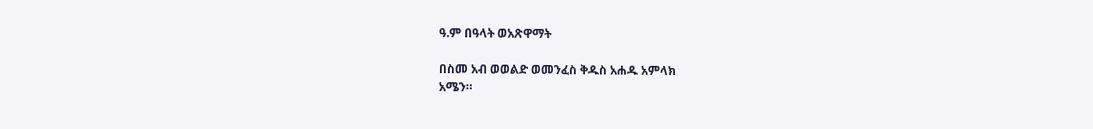ዓ.ም በዓላት ወአጽዋማት

በስመ አብ ወወልድ ወመንፈስ ቅዱስ አሐዱ አምላክ
አሜን።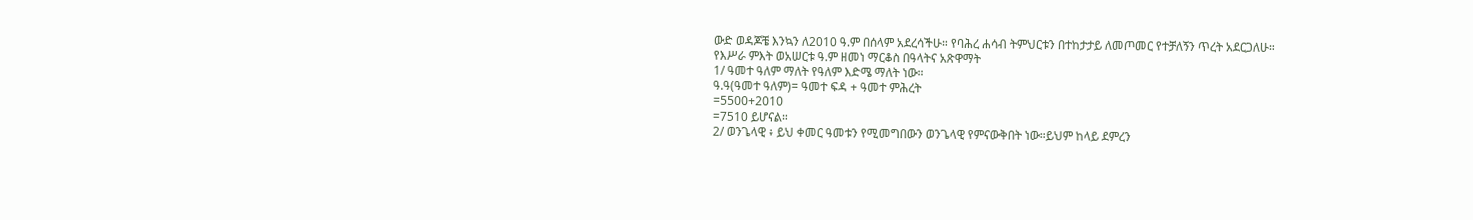ውድ ወዳጆቼ እንኳን ለ2010 ዓ.ም በሰላም አደረሳችሁ። የባሕረ ሐሳብ ትምህርቱን በተከታታይ ለመጦመር የተቻለኝን ጥረት አደርጋለሁ።
የእሥራ ምእት ወአሠርቱ ዓ.ም ዘመነ ማርቆስ በዓላትና አጽዋማት
1/ ዓመተ ዓለም ማለት የዓለም እድሜ ማለት ነው።
ዓ.ዓ(ዓመተ ዓለም)= ዓመተ ፍዳ + ዓመተ ምሕረት
=5500+2010
=7510 ይሆናል።
2/ ወንጌላዊ ፥ ይህ ቀመር ዓመቱን የሚመግበውን ወንጌላዊ የምናውቅበት ነው።ይህም ከላይ ደምረን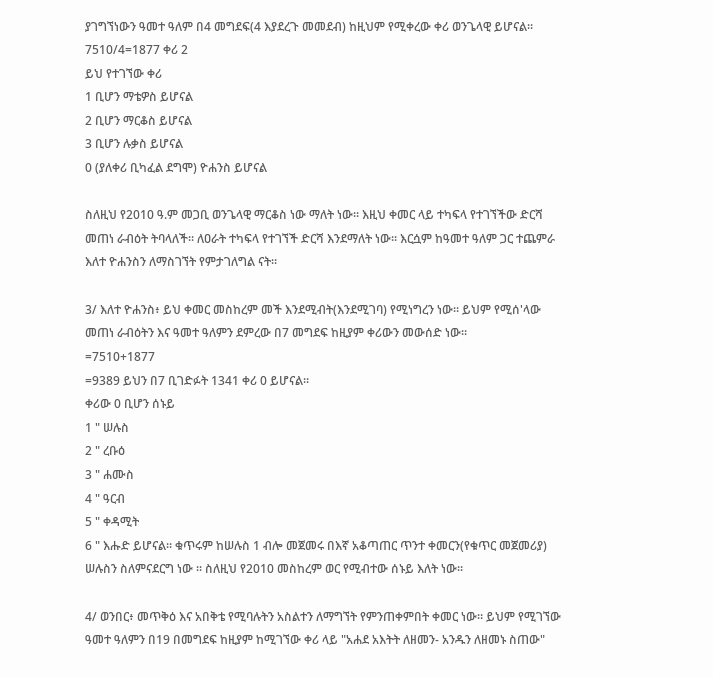ያገግኘነውን ዓመተ ዓለም በ4 መግደፍ(4 እያደረጉ መመደብ) ከዚህም የሚቀረው ቀሪ ወንጌላዊ ይሆናል።
7510/4=1877 ቀሪ 2
ይህ የተገኘው ቀሪ
1 ቢሆን ማቴዎስ ይሆናል
2 ቢሆን ማርቆስ ይሆናል
3 ቢሆን ሉቃስ ይሆናል
0 (ያለቀሪ ቢካፈል ደግሞ) ዮሐንስ ይሆናል

ስለዚህ የ2010 ዓ.ም መጋቢ ወንጌላዊ ማርቆስ ነው ማለት ነው። እዚህ ቀመር ላይ ተካፍላ የተገኘችው ድርሻ መጠነ ራብዕት ትባላለች። ለዐራት ተካፍላ የተገኘች ድርሻ እንደማለት ነው። እርሷም ከዓመተ ዓለም ጋር ተጨምራ እለተ ዮሐንስን ለማስገኘት የምታገለግል ናት።

3/ እለተ ዮሐንስ፥ ይህ ቀመር መስከረም መች እንደሚብት(እንደሚገባ) የሚነግረን ነው። ይህም የሚሰ'ላው መጠነ ራብዕትን እና ዓመተ ዓለምን ደምረው በ7 መግደፍ ከዚያም ቀሪውን መውሰድ ነው።
=7510+1877
=9389 ይህን በ7 ቢገድፉት 1341 ቀሪ 0 ይሆናል።
ቀሪው 0 ቢሆን ሰኑይ
1 " ሠሉስ
2 " ረቡዕ
3 " ሐሙስ
4 " ዓርብ
5 " ቀዳሚት
6 " እሑድ ይሆናል። ቁጥሩም ከሠሉስ 1 ብሎ መጀመሩ በእኛ አቆጣጠር ጥንተ ቀመርን(የቁጥር መጀመሪያ) ሠሉስን ስለምናደርግ ነው ። ስለዚህ የ2010 መስከረም ወር የሚብተው ሰኑይ እለት ነው።

4/ ወንበር፥ መጥቅዕ እና አበቅቴ የሚባሉትን አስልተን ለማግኘት የምንጠቀምበት ቀመር ነው። ይህም የሚገኘው ዓመተ ዓለምን በ19 በመግደፍ ከዚያም ከሚገኘው ቀሪ ላይ "አሐደ አእትት ለዘመን- አንዱን ለዘመኑ ስጠው"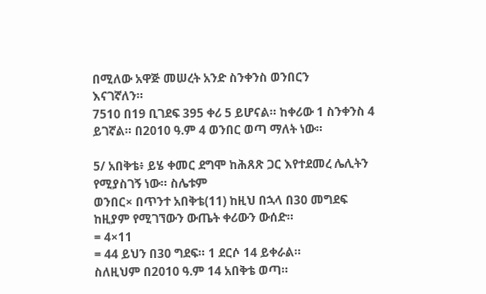በሚለው አዋጅ መሠረት አንድ ስንቀንስ ወንበርን
እናገኛለን።
7510 በ19 ቢገደፍ 395 ቀሪ 5 ይሆናል። ከቀሪው 1 ስንቀንስ 4 ይገኛል። በ2010 ዓ.ም 4 ወንበር ወጣ ማለት ነው።

5/ አበቅቴ፥ ይሄ ቀመር ደግሞ ከሕጸጽ ጋር እየተደመረ ሌሊትን የሚያስገኝ ነው። ስሌቱም
ወንበር× በጥንተ አበቅቴ(11) ከዚህ በኋላ በ30 መግደፍ ከዚያም የሚገኘውን ውጤት ቀሪውን ውሰድ።
= 4×11
= 44 ይህን በ30 ግደፍ። 1 ደርሶ 14 ይቀራል።
ስለዚህም በ2010 ዓ.ም 14 አበቅቴ ወጣ።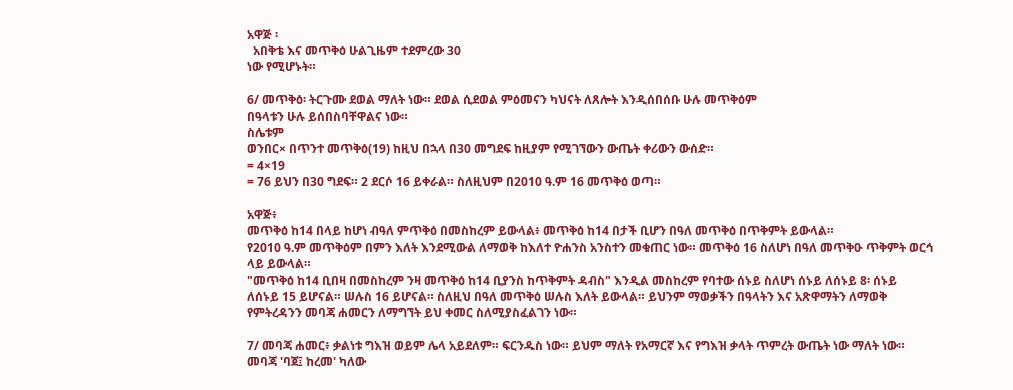አዋጅ ፡
  አበቅቴ እና መጥቅዕ ሁልጊዜም ተደምረው 30
ነው የሚሆኑት።

6/ መጥቅዕ፡ ትርጉሙ ደወል ማለት ነው። ደወል ሲደወል ምዕመናን ካህናት ለጸሎት እንዲሰበሰቡ ሁሉ መጥቅዕም
በዓላቱን ሁሉ ይሰበስባቸዋልና ነው።
ስሌቱም
ወንበር× በጥንተ መጥቅዕ(19) ከዚህ በኋላ በ30 መግደፍ ከዚያም የሚገኘውን ውጤት ቀሪውን ውሰድ።
= 4×19
= 76 ይህን በ30 ግደፍ። 2 ደርሶ 16 ይቀራል። ስለዚህም በ2010 ዓ.ም 16 መጥቅዕ ወጣ።

አዋጅ፥
መጥቅዕ ከ14 በላይ ከሆነ ብዓለ ምጥቅዕ በመስከረም ይውላል፥ መጥቅዕ ከ14 በታች ቢሆን በዓለ መጥቅዕ በጥቅምት ይውላል።
የ2010 ዓ.ም መጥቅዕም በምን እለት እንደሚውል ለማወቅ ከእለተ ዮሐንስ አንስተን መቁጠር ነው። መጥቅዕ 16 ስለሆነ በዓለ መጥቅዑ ጥቅምት ወርኅ ላይ ይውላል።
"መጥቅዕ ከ14 ቢበዛ በመስከረም ንዛ መጥቅዕ ከ14 ቢያንስ ከጥቅምት ዳብስ" እንዲል መስከረም የባተው ሰኑይ ስለሆነ ሰኑይ ለሰኑይ 8፡ ሰኑይ
ለሰኑይ 15 ይሆናል። ሠሉስ 16 ይሆናል። ስለዚህ በዓለ መጥቅዕ ሠሉስ እለት ይውላል። ይህንም ማወቃችን በዓላትን እና አጽዋማትን ለማወቅ የምትረዳንን መባጃ ሐመርን ለማግኘት ይህ ቀመር ስለሚያስፈልገን ነው።

7/ መባጃ ሐመር፥ ቃልነቱ ግእዝ ወይም ሌላ አይደለም። ፍርንዱስ ነው። ይህም ማለት የአማርኛ እና የግእዝ ቃላት ጥምረት ውጤት ነው ማለት ነው። መባጃ 'ባጀ፤ ከረመ' ካለው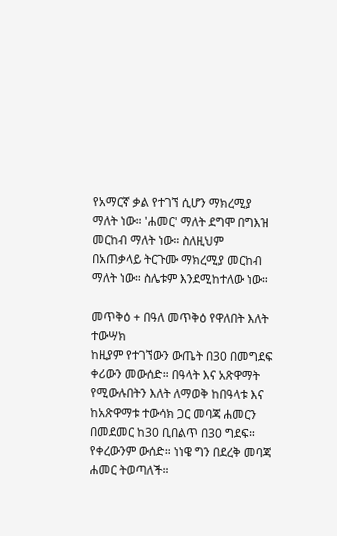የአማርኛ ቃል የተገኘ ሲሆን ማክረሚያ ማለት ነው። 'ሐመር' ማለት ደግሞ በግእዝ መርከብ ማለት ነው። ስለዚህም በአጠቃላይ ትርጉሙ ማክረሚያ መርከብ ማለት ነው። ስሌቱም እንደሚከተለው ነው።

መጥቅዕ + በዓለ መጥቅዕ የዋለበት እለት ተውሣክ
ከዚያም የተገኘውን ውጤት በ30 በመግደፍ ቀሪውን መውሰድ። በዓላት እና አጽዋማት የሚውሉበትን እለት ለማወቅ ከበዓላቱ እና ከአጽዋማቱ ተውሳክ ጋር መባጃ ሐመርን በመደመር ከ30 ቢበልጥ በ30 ግደፍ። የቀረውንም ውሰድ። ነነዌ ግን በደረቅ መባጃ ሐመር ትወጣለች።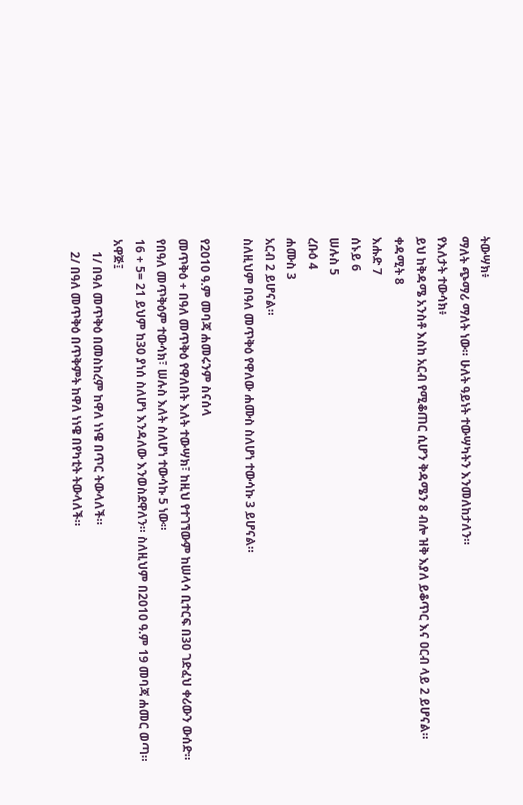ትውሣክ፥
ማለት ጭማሪ ማለት ነው። ሁለት ዓይነት ተውሣካትን እንመለከታለን።
የእለታት ተውሳክ፥
ይህ ከቅዳሜ አንስቶ እስከ አርብ የሚቆጠር ሲሆን ቅዳሜን 8 ብሎ ዝቅ እያለ ይቆጥር እና ዐርብ ላይ 2 ይሆናል።
ቀዳሚት 8
እሑድ 7
ሰኑይ 6
ሠሉስ 5
ረቡዕ 4
ሐሙስ 3
አርብ 2 ይሆናል።
ስለዚህም በዓለ መጥቅዕ የዋለው ሐሙስ ስለሆነ ተውሳኩ 3 ይሆናል።

የ2010 ዓ.ም መባጃ ሐመሩንም ስናሰላ
መጥቅዕ + በዓለ መጥቅዕ የዋለበት እለት ተውሣክ፣ ከዚህ የተገኘውም ከሠላሳ ቢተርፍ በ30 ገድፈህ ቀሪውን ውሰድ። የበዓለ መጥቅዕም ተውሳክ፣ ሠሉስ እለት ስለሆነ ተውሳኩ 5 ነው።
16 + 5= 21 ይህም ከ30 ያነሰ ስለሆነ እንዳለው እንወስደዋለን። ስለዚህም በ2010 ዓ.ም 19 መባጃ ሐመር ወጣ።
አዋጅ፤
    1/ በዓለ መጥቅዕ በመስከረም ከዋለ ነነዌ በጥር ትውላለች።
    2/ በዓለ መጥቅዕ በጥቅምት ከዋለ ነነዌ በየካቲት ትውላለች።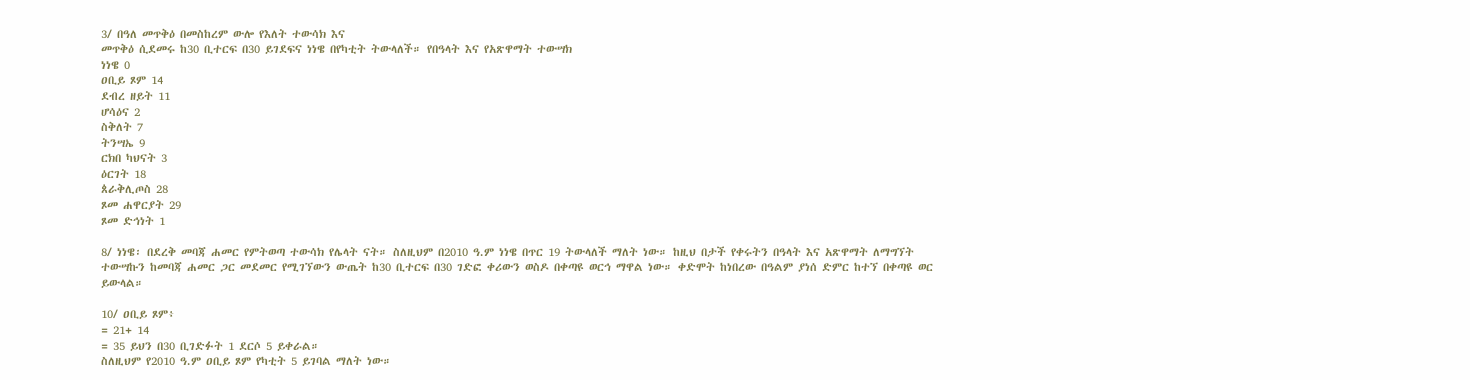3/ በዓለ መጥቅዕ በመስከረም ውሎ የእለት ተውሳክ እና
መጥቅዕ ሲደመሩ ከ30 ቢተርፍ በ30 ይገደፍና ነነዌ በየካቲት ትውላለች። የበዓላት እና የአጽዋማት ተውሣክ
ነነዌ 0
ዐቢይ ጾም 14
ደብረ ዘይት 11
ሆሳዕና 2
ስቅለት 7
ትንሣኤ 9
ርክበ ካህናት 3
ዕርገት 18
ጰራቅሊጦስ 28
ጾመ ሐዋርያት 29
ጾመ ድኅነት 1

8/ ነነዌ፡ በደረቅ መባጃ ሐመር የምትወጣ ተውሳክ የሌላት ናት። ስለዚህም በ2010 ዓ.ም ነነዌ በጥር 19 ትውላለች ማለት ነው። ከዚህ በታች የቀሩትን በዓላት እና አጽዋማት ለማግኘት ተውሣኩን ከመባጃ ሐመር ጋር መደመር የሚገኘውን ውጤት ከ30 ቢተርፍ በ30 ገድፎ ቀሪውን ወስዶ በቀጣዩ ወርኅ ማዋል ነው። ቀድሞት ከነበረው በዓልም ያነሰ ድምር ከተኘ በቀጣዩ ወር ይውላል።

10/ ዐቢይ ጾም፥
= 21+ 14
= 35 ይህን በ30 ቢገድፉት 1 ደርሶ 5 ይቀራል።
ስለዚህም የ2010 ዓ.ም ዐቢይ ጾም የካቲት 5 ይገባል ማለት ነው።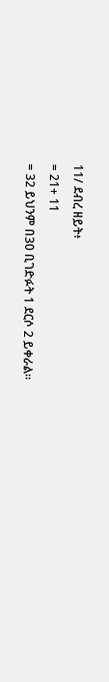11/ ደብረ ዘይት፥
= 21+ 11
= 32 ይህንም በ30 ቢገድፉት 1 ደርሶ 2 ይቀራል።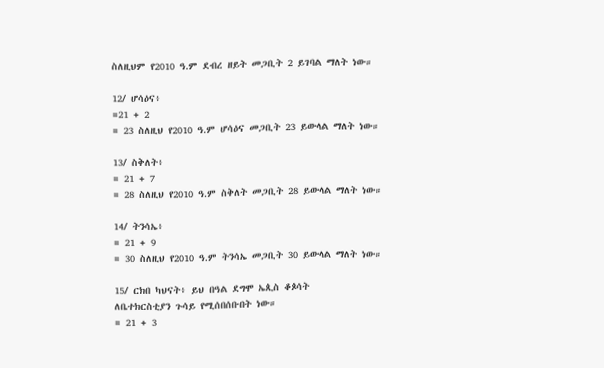ስለዚህም የ2010 ዓ.ም ደብረ ዘይት መጋቢት 2 ይገባል ማለት ነው።

12/ ሆሳዕና፥
=21 + 2
= 23 ስለዚህ የ2010 ዓ.ም ሆሳዕና መጋቢት 23 ይውላል ማለት ነው።

13/ ስቅለት፥
= 21 + 7
= 28 ስለዚህ የ2010 ዓ.ም ስቅለት መጋቢት 28 ይውላል ማለት ነው።

14/ ትንሳኤ፥
= 21 + 9
= 30 ስለዚህ የ2010 ዓ.ም ትንሳኤ መጋቢት 30 ይውላል ማለት ነው።

15/ ርክበ ካህናት፥ ይህ በዓል ደግሞ ኤጲስ ቆጶሳት
ለቤተክርስቲያን ጉሳይ የሚሰበሰቡበት ነው።
= 21 + 3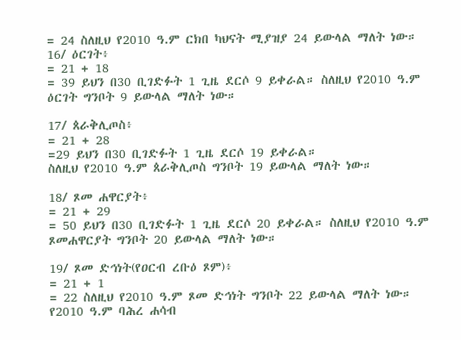= 24 ስለዚህ የ2010 ዓ.ም ርክበ ካህናት ሚያዝያ 24 ይውላል ማለት ነው።
16/ ዕርገት፥
= 21 + 18
= 39 ይህን በ30 ቢገድፉት 1 ጊዜ ደርሶ 9 ይቀራል። ስለዚህ የ2010 ዓ.ም ዕርገት ግንቦት 9 ይውላል ማለት ነው።

17/ ጰራቅሊጦስ፥
= 21 + 28
=29 ይህን በ30 ቢገድፉት 1 ጊዜ ደርሶ 19 ይቀራል።
ስለዚህ የ2010 ዓ.ም ጰራቅሊጦስ ግንቦት 19 ይውላል ማለት ነው።

18/ ጾመ ሐዋርያት፥
= 21 + 29
= 50 ይህን በ30 ቢገድፉት 1 ጊዜ ደርሶ 20 ይቀራል። ስለዚህ የ2010 ዓ.ም ጾመሐዋርያት ግንቦት 20 ይውላል ማለት ነው።

19/ ጾመ ድኅነት(የዐርብ ረቡዕ ጾም)፥
= 21 + 1
= 22 ስለዚህ የ2010 ዓ.ም ጾመ ድኅነት ግንቦት 22 ይውላል ማለት ነው።
የ2010 ዓ.ም ባሕረ ሐሳብ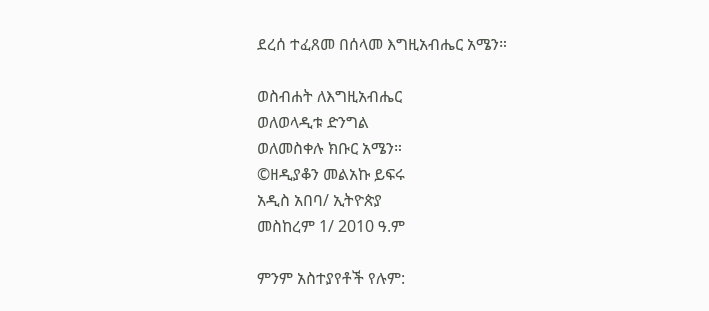ደረሰ ተፈጸመ በሰላመ እግዚአብሔር አሜን።

ወስብሐት ለእግዚአብሔር
ወለወላዲቱ ድንግል
ወለመስቀሉ ክቡር አሜን።
©ዘዲያቆን መልአኩ ይፍሩ
አዲስ አበባ/ ኢትዮጵያ
መስከረም 1/ 2010 ዓ.ም

ምንም አስተያየቶች የሉም: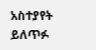አስተያየት ይለጥፉ